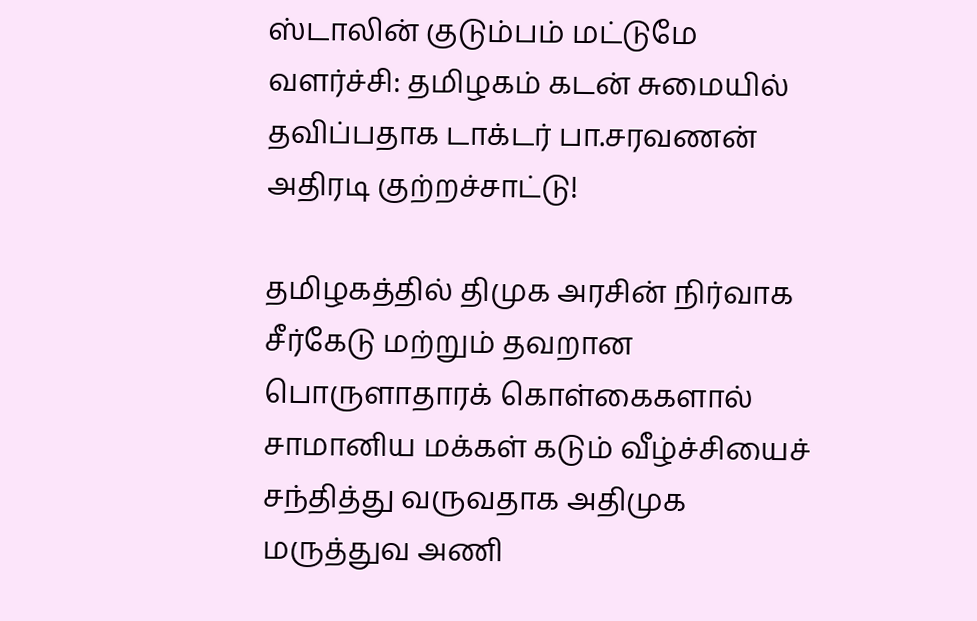ஸ்டாலின் குடும்பம் மட்டுமே வளர்ச்சி: தமிழகம் கடன் சுமையில் தவிப்பதாக டாக்டர் பா.சரவணன் அதிரடி குற்றச்சாட்டு!

தமிழகத்தில் திமுக அரசின் நிர்வாக சீர்கேடு மற்றும் தவறான பொருளாதாரக் கொள்கைகளால் சாமானிய மக்கள் கடும் வீழ்ச்சியைச் சந்தித்து வருவதாக அதிமுக மருத்துவ அணி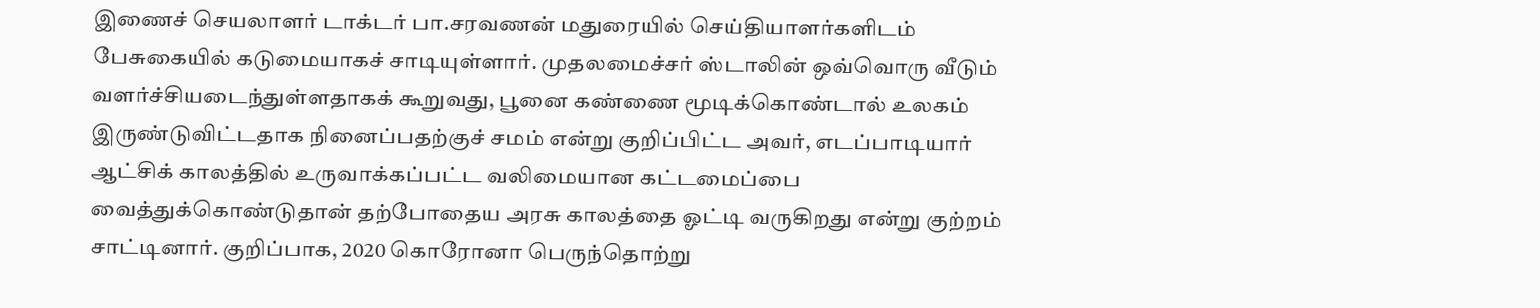இணைச் செயலாளர் டாக்டர் பா.சரவணன் மதுரையில் செய்தியாளர்களிடம் பேசுகையில் கடுமையாகச் சாடியுள்ளார். முதலமைச்சர் ஸ்டாலின் ஒவ்வொரு வீடும் வளர்ச்சியடைந்துள்ளதாகக் கூறுவது, பூனை கண்ணை மூடிக்கொண்டால் உலகம் இருண்டுவிட்டதாக நினைப்பதற்குச் சமம் என்று குறிப்பிட்ட அவர், எடப்பாடியார் ஆட்சிக் காலத்தில் உருவாக்கப்பட்ட வலிமையான கட்டமைப்பை வைத்துக்கொண்டுதான் தற்போதைய அரசு காலத்தை ஓட்டி வருகிறது என்று குற்றம் சாட்டினார். குறிப்பாக, 2020 கொரோனா பெருந்தொற்று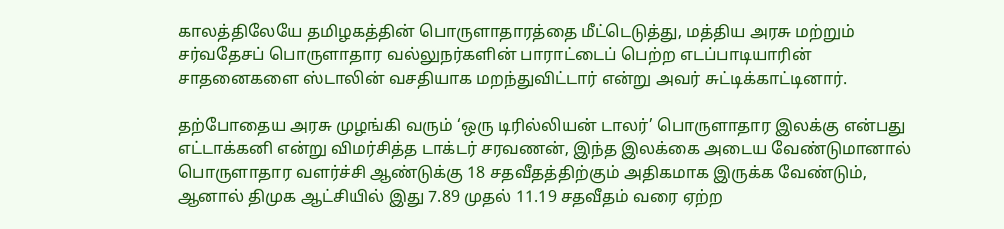காலத்திலேயே தமிழகத்தின் பொருளாதாரத்தை மீட்டெடுத்து, மத்திய அரசு மற்றும் சர்வதேசப் பொருளாதார வல்லுநர்களின் பாராட்டைப் பெற்ற எடப்பாடியாரின் சாதனைகளை ஸ்டாலின் வசதியாக மறந்துவிட்டார் என்று அவர் சுட்டிக்காட்டினார்.

தற்போதைய அரசு முழங்கி வரும் ‘ஒரு டிரில்லியன் டாலர்’ பொருளாதார இலக்கு என்பது எட்டாக்கனி என்று விமர்சித்த டாக்டர் சரவணன், இந்த இலக்கை அடைய வேண்டுமானால் பொருளாதார வளர்ச்சி ஆண்டுக்கு 18 சதவீதத்திற்கும் அதிகமாக இருக்க வேண்டும், ஆனால் திமுக ஆட்சியில் இது 7.89 முதல் 11.19 சதவீதம் வரை ஏற்ற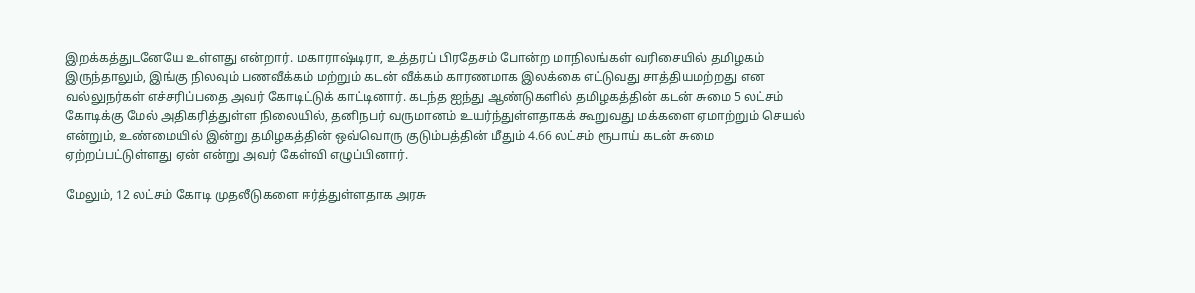இறக்கத்துடனேயே உள்ளது என்றார். மகாராஷ்டிரா, உத்தரப் பிரதேசம் போன்ற மாநிலங்கள் வரிசையில் தமிழகம் இருந்தாலும், இங்கு நிலவும் பணவீக்கம் மற்றும் கடன் வீக்கம் காரணமாக இலக்கை எட்டுவது சாத்தியமற்றது என வல்லுநர்கள் எச்சரிப்பதை அவர் கோடிட்டுக் காட்டினார். கடந்த ஐந்து ஆண்டுகளில் தமிழகத்தின் கடன் சுமை 5 லட்சம் கோடிக்கு மேல் அதிகரித்துள்ள நிலையில், தனிநபர் வருமானம் உயர்ந்துள்ளதாகக் கூறுவது மக்களை ஏமாற்றும் செயல் என்றும், உண்மையில் இன்று தமிழகத்தின் ஒவ்வொரு குடும்பத்தின் மீதும் 4.66 லட்சம் ரூபாய் கடன் சுமை ஏற்றப்பட்டுள்ளது ஏன் என்று அவர் கேள்வி எழுப்பினார்.

மேலும், 12 லட்சம் கோடி முதலீடுகளை ஈர்த்துள்ளதாக அரசு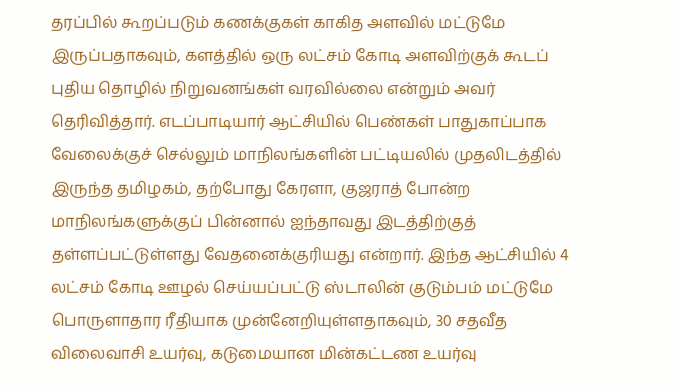தரப்பில் கூறப்படும் கணக்குகள் காகித அளவில் மட்டுமே இருப்பதாகவும், களத்தில் ஒரு லட்சம் கோடி அளவிற்குக் கூடப் புதிய தொழில் நிறுவனங்கள் வரவில்லை என்றும் அவர் தெரிவித்தார். எடப்பாடியார் ஆட்சியில் பெண்கள் பாதுகாப்பாக வேலைக்குச் செல்லும் மாநிலங்களின் பட்டியலில் முதலிடத்தில் இருந்த தமிழகம், தற்போது கேரளா, குஜராத் போன்ற மாநிலங்களுக்குப் பின்னால் ஐந்தாவது இடத்திற்குத் தள்ளப்பட்டுள்ளது வேதனைக்குரியது என்றார். இந்த ஆட்சியில் 4 லட்சம் கோடி ஊழல் செய்யப்பட்டு ஸ்டாலின் குடும்பம் மட்டுமே பொருளாதார ரீதியாக முன்னேறியுள்ளதாகவும், 30 சதவீத விலைவாசி உயர்வு, கடுமையான மின்கட்டண உயர்வு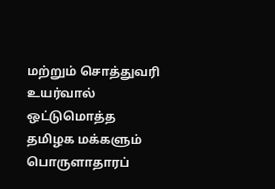மற்றும் சொத்துவரி உயர்வால் ஒட்டுமொத்த தமிழக மக்களும் பொருளாதாரப்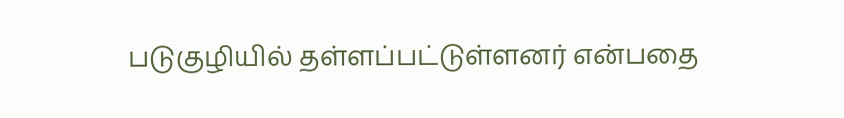படுகுழியில் தள்ளப்பட்டுள்ளனர் என்பதை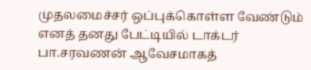முதலமைச்சர் ஒப்புக்கொள்ள வேண்டும் எனத் தனது பேட்டியில் டாக்டர் பா.சரவணன் ஆவேசமாகத்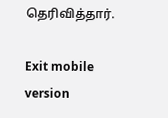தெரிவித்தார்.

Exit mobile version